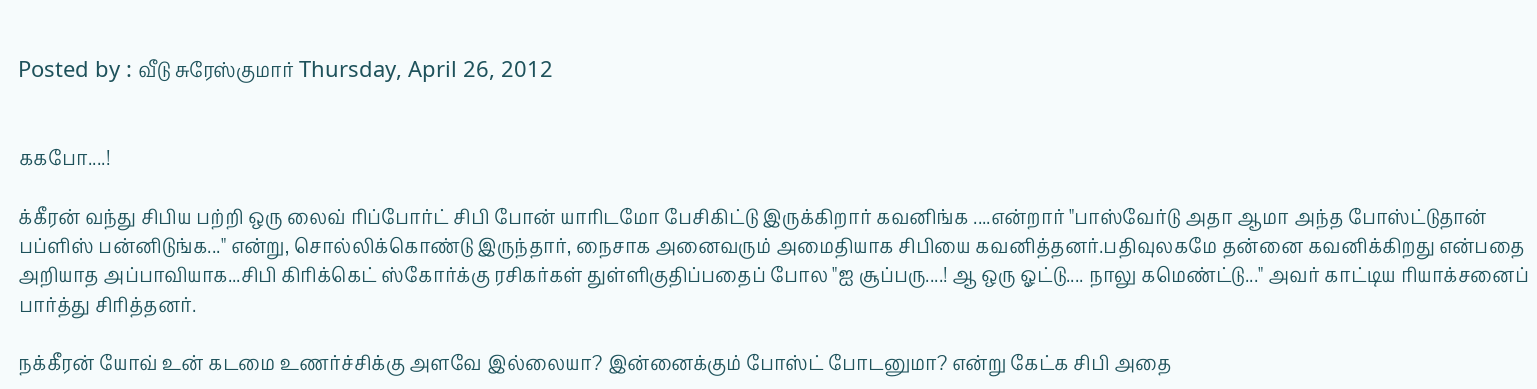Posted by : வீடு சுரேஸ்குமார் Thursday, April 26, 2012


ககபோ....!

க்கீரன் வந்து சிபிய பற்றி ஒரு லைவ் ரிப்போர்ட் சிபி போன் யாரிடமோ பேசிகிட்டு இருக்கிறார் கவனிங்க ....என்றார் "பாஸ்வேர்டு அதா ஆமா அந்த போஸ்ட்டுதான் பப்ளிஸ் பன்னிடுங்க..." என்று, சொல்லிக்கொண்டு இருந்தார், நைசாக அனைவரும் அமைதியாக சிபியை கவனித்தனர்.பதிவுலகமே தன்னை கவனிக்கிறது என்பதை அறியாத அப்பாவியாக...சிபி கிரிக்கெட் ஸ்கோர்க்கு ரசிகர்கள் துள்ளிகுதிப்பதைப் போல "ஐ சூப்பரு....! ஆ ஒரு ஓட்டு.... நாலு கமெண்ட்டு..." அவர் காட்டிய ரியாக்சனைப் பார்த்து சிரித்தனர்.

நக்கீரன் யோவ் உன் கடமை உணர்ச்சிக்கு அளவே இல்லையா? இன்னைக்கும் போஸ்ட் போடனுமா? என்று கேட்க சிபி அதை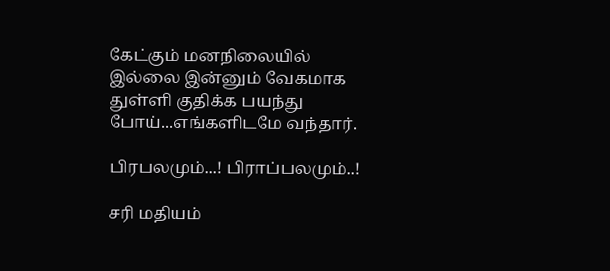கேட்கும் மனநிலையில் இல்லை இன்னும் வேகமாக துள்ளி குதிக்க பயந்து போய்...எங்களிடமே வந்தார்.

பிரபலமும்...! பிராப்பலமும்..!

சரி மதியம்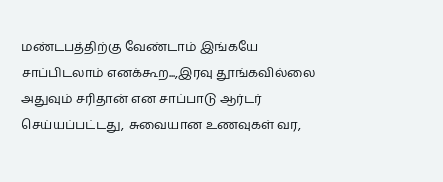மண்டபத்திற்கு வேண்டாம் இங்கயே சாப்பிடலாம் எனக்கூற...,இரவு தூங்கவில்லை அதுவும் சரிதான் என சாப்பாடு ஆர்டர் செய்யப்பட்டது, சுவையான உணவுகள் வர,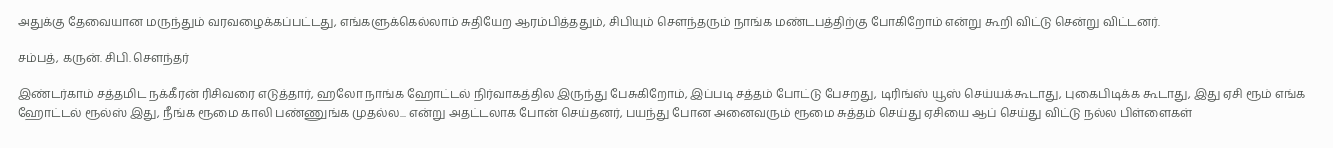அதுக்கு தேவையான மருந்தும் வரவழைக்கப்பட்டது, எங்களுக்கெல்லாம் சுதியேற ஆரம்பித்ததும், சிபியும் சௌந்தரும் நாங்க மண்டபத்திற்கு போகிறோம் என்று கூறி விட்டு சென்று விட்டனர்.

சம்பத், கருன். சிபி. சௌந்தர்

இண்டர்காம் சத்தமிட நக்கீரன் ரிசிவரை எடுத்தார், ஹலோ நாங்க ஹோட்டல் நிர்வாகத்தில இருந்து பேசுகிறோம், இப்படி சத்தம் போட்டு பேசறது, டிரிங்ஸ் யூஸ் செய்யக்கூடாது, புகைபிடிக்க கூடாது, இது ஏசி ரூம் எங்க ஹோட்டல் ரூல்ஸ் இது, நீங்க ரூமை காலி பண்ணுங்க முதல்ல... என்று அதட்டலாக போன் செய்தனர், பயந்து போன அனைவரும் ரூமை சுத்தம் செய்து ஏசியை ஆப் செய்து விட்டு நல்ல பிள்ளைகள்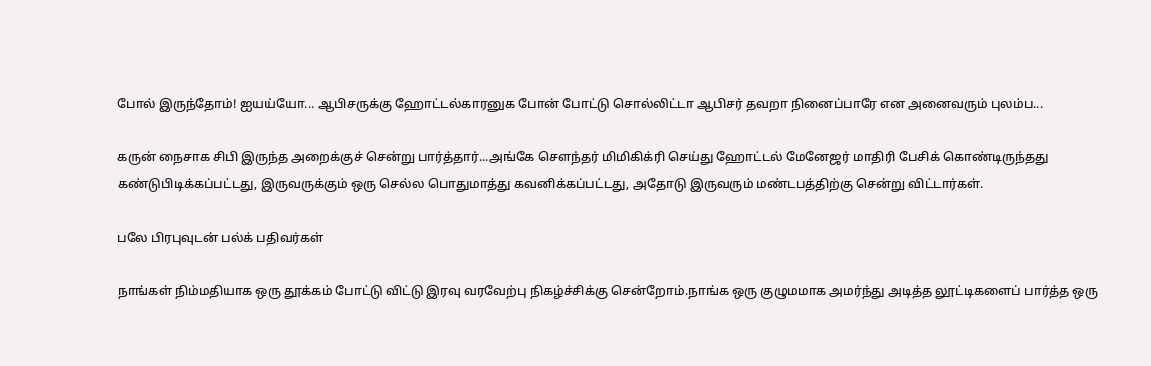போல் இருந்தோம்! ஐயய்யோ... ஆபிசருக்கு ஹோட்டல்காரனுக போன் போட்டு சொல்லிட்டா ஆபிசர் தவறா நினைப்பாரே என அனைவரும் புலம்ப...

கருன் நைசாக சிபி இருந்த அறைக்குச் சென்று பார்த்தார்...அங்கே சௌந்தர் மிமிகிக்ரி செய்து ஹோட்டல் மேனேஜர் மாதிரி பேசிக் கொண்டிருந்தது கண்டுபிடிக்கப்பட்டது, இருவருக்கும் ஒரு செல்ல பொதுமாத்து கவனிக்கப்பட்டது, அதோடு இருவரும் மண்டபத்திற்கு சென்று விட்டார்கள்.

பலே பிரபுவுடன் பல்க் பதிவர்கள்

நாங்கள் நிம்மதியாக ஒரு தூக்கம் போட்டு விட்டு இரவு வரவேற்பு நிகழ்ச்சிக்கு சென்றோம்.நாங்க ஒரு குழுமமாக அமர்ந்து அடித்த லூட்டிகளைப் பார்த்த ஒரு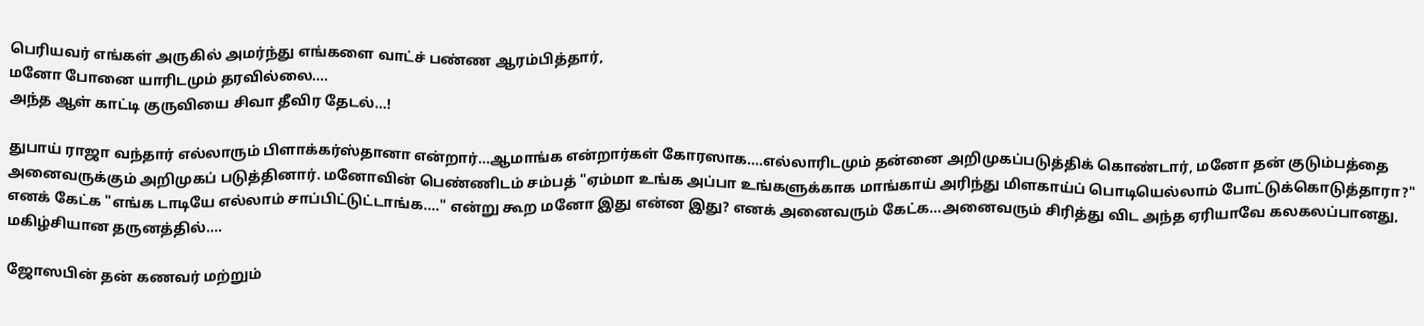பெரியவர் எங்கள் அருகில் அமர்ந்து எங்களை வாட்ச் பண்ண ஆரம்பித்தார்,
மனோ போனை யாரிடமும் தரவில்லை....
அந்த ஆள் காட்டி குருவியை சிவா தீவிர தேடல்...!

துபாய் ராஜா வந்தார் எல்லாரும் பிளாக்கர்ஸ்தானா என்றார்...ஆமாங்க என்றார்கள் கோரஸாக....எல்லாரிடமும் தன்னை அறிமுகப்படுத்திக் கொண்டார், மனோ தன் குடும்பத்தை அனைவருக்கும் அறிமுகப் படுத்தினார். மனோவின் பெண்ணிடம் சம்பத் "ஏம்மா உங்க அப்பா உங்களுக்காக மாங்காய் அரிந்து மிளகாய்ப் பொடியெல்லாம் போட்டுக்கொடுத்தாரா?" எனக் கேட்க "எங்க டாடியே எல்லாம் சாப்பிட்டுட்டாங்க...." என்று கூற மனோ இது என்ன இது? எனக் அனைவரும் கேட்க...அனைவரும் சிரித்து விட அந்த ஏரியாவே கலகலப்பானது,
மகிழ்சியான தருனத்தில்....

ஜோஸபின் தன் கணவர் மற்றும்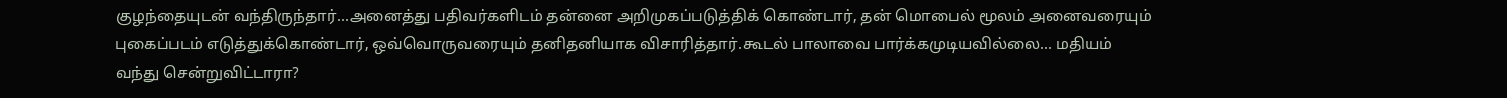குழந்தையுடன் வந்திருந்தார்...அனைத்து பதிவர்களிடம் தன்னை அறிமுகப்படுத்திக் கொண்டார், தன் மொபைல் மூலம் அனைவரையும் புகைப்படம் எடுத்துக்கொண்டார், ஒவ்வொருவரையும் தனிதனியாக விசாரித்தார்.கூடல் பாலாவை பார்க்கமுடியவில்லை... மதியம் வந்து சென்றுவிட்டாரா?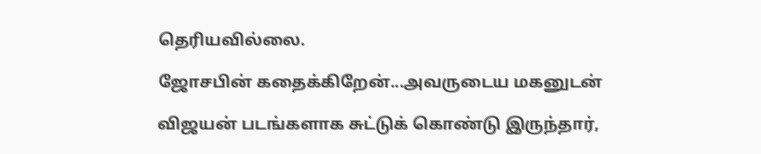தெரியவில்லை.

ஜோசபின் கதைக்கிறேன்...அவருடைய மகனுடன்

விஜயன் படங்களாக சுட்டுக் கொண்டு இருந்தார்,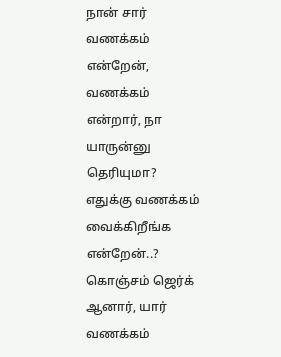நான் சார் வணக்கம் என்றேன், வணக்கம் என்றார், நா யாருன்னு தெரியுமா? எதுக்கு வணக்கம் வைக்கிறீங்க என்றேன்..? கொஞ்சம் ஜெர்க் ஆனார், யார் வணக்கம்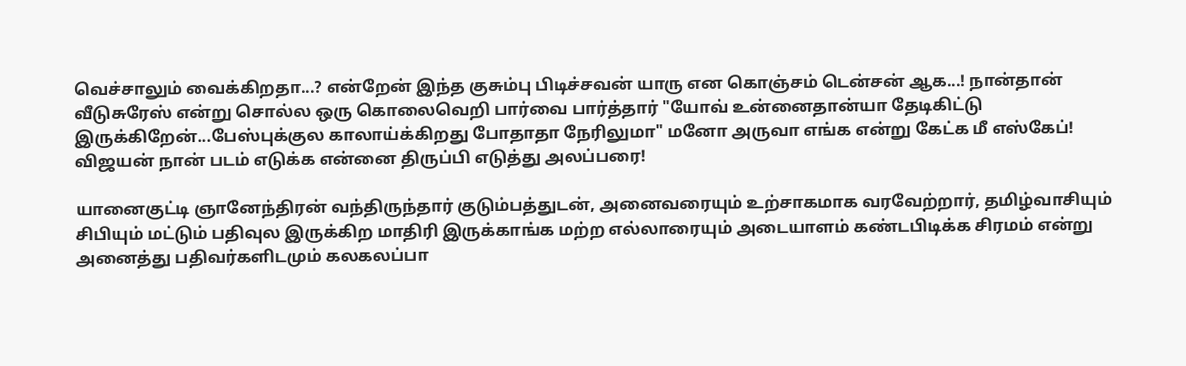வெச்சாலும் வைக்கிறதா...? என்றேன் இந்த குசும்பு பிடிச்சவன் யாரு என கொஞ்சம் டென்சன் ஆக...! நான்தான் வீடுசுரேஸ் என்று சொல்ல ஒரு கொலைவெறி பார்வை பார்த்தார் "யோவ் உன்னைதான்யா தேடிகிட்டு இருக்கிறேன்...பேஸ்புக்குல காலாய்க்கிறது போதாதா நேரிலுமா" மனோ அருவா எங்க என்று கேட்க மீ எஸ்கேப்!
விஜயன் நான் படம் எடுக்க என்னை திருப்பி எடுத்து அலப்பரை!

யானைகுட்டி ஞானேந்திரன் வந்திருந்தார் குடும்பத்துடன், அனைவரையும் உற்சாகமாக வரவேற்றார், தமிழ்வாசியும் சிபியும் மட்டும் பதிவுல இருக்கிற மாதிரி இருக்காங்க மற்ற எல்லாரையும் அடையாளம் கண்டபிடிக்க சிரமம் என்று அனைத்து பதிவர்களிடமும் கலகலப்பா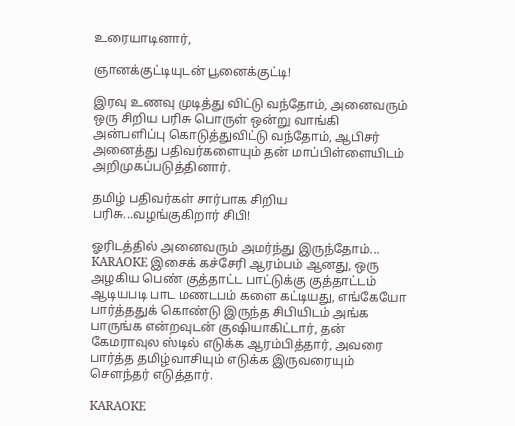உரையாடினார்,

ஞானக்குட்டியுடன் பூனைக்குட்டி!

இரவு உணவு முடித்து விட்டு வந்தோம், அனைவரும் ஒரு சிறிய பரிசு பொருள் ஒன்று வாங்கி அன்பளிப்பு கொடுத்துவிட்டு வந்தோம், ஆபிசர் அனைத்து பதிவர்களையும் தன் மாப்பிள்ளையிடம் அறிமுகப்படுத்தினார்.

தமிழ் பதிவர்கள் சார்பாக சிறிய பரிசு...வழங்குகிறார் சிபி!

ஓரிடத்தில் அனைவரும் அமர்ந்து இருந்தோம்...  KARAOKE இசைக் கச்சேரி ஆரம்பம் ஆனது, ஒரு அழகிய பெண் குத்தாட்ட பாட்டுக்கு குத்தாட்டம் ஆடியபடி பாட மணடபம் களை கட்டியது, எங்கேயோ பார்த்ததுக் கொண்டு இருந்த சிபியிடம் அங்க பாருங்க என்றவுடன் குஷியாகிட்டார், தன் கேமராவுல ஸ்டில் எடுக்க ஆரம்பித்தார், அவரை பார்த்த தமிழ்வாசியும் எடுக்க இருவரையும் சௌந்தர் எடுத்தார்.

KARAOKE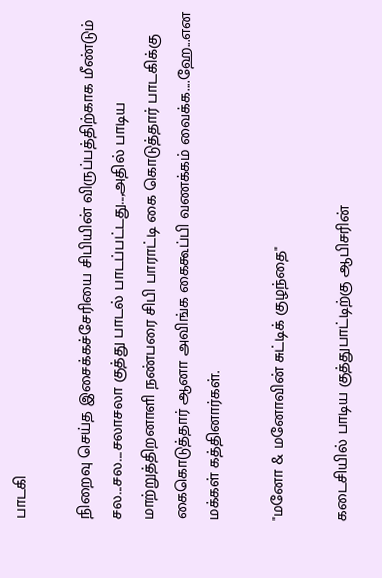பாடகி

நிறைவு செய்த இசைக்கச்சேரியை சிபியின் விருப்பத்திற்காக மீண்டும் சல...சல....சலாசலா குத்து பாடல் பாடப்பட்டது...,அதில் பாடிய மாற்றுத்திறனாளி நண்பரை சிபி பாராட்டி கை கொடுத்தார் பாடகிக்கு கைகொடுத்தார் ஆனா அவிங்க கைகூப்பி வணக்கம் வைக்க....ஹே...என மக்கள் கத்தினார்கள்.

"மனோ & மனோவின் சுட்டிக் குழந்தை"

கடைசியில் பாடிய குத்துபாட்டிற்கு ஆபிசரின்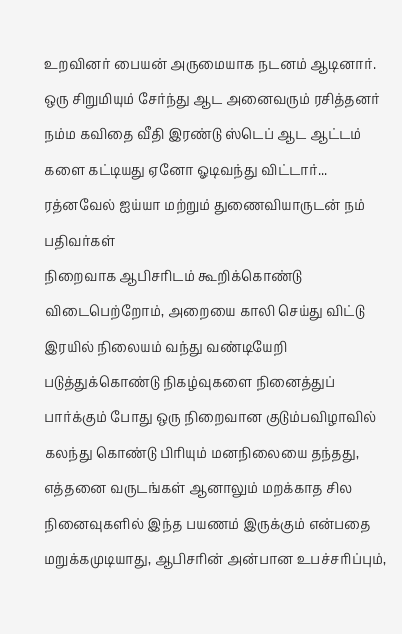உறவினர் பையன் அருமையாக நடனம் ஆடினார். ஒரு சிறுமியும் சேர்ந்து ஆட அனைவரும் ரசித்தனர் நம்ம கவிதை வீதி இரண்டு ஸ்டெப் ஆட ஆட்டம் களை கட்டியது ஏனோ ஓடிவந்து விட்டார்...
ரத்னவேல் ஐய்யா மற்றும் துணைவியாருடன் நம் பதிவர்கள்
நிறைவாக ஆபிசரிடம் கூறிக்கொண்டு விடைபெற்றோம், அறையை காலி செய்து விட்டு இரயில் நிலையம் வந்து வண்டியேறி படுத்துக்கொண்டு நிகழ்வுகளை நினைத்துப் பார்க்கும் போது ஒரு நிறைவான குடும்பவிழாவில் கலந்து கொண்டு பிரியும் மனநிலையை தந்தது, எத்தனை வருடங்கள் ஆனாலும் மறக்காத சில நினைவுகளில் இந்த பயணம் இருக்கும் என்பதை மறுக்கமுடியாது, ஆபிசரின் அன்பான உபச்சரிப்பும்,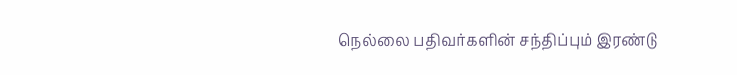நெல்லை பதிவர்களின் சந்திப்பும் இரண்டு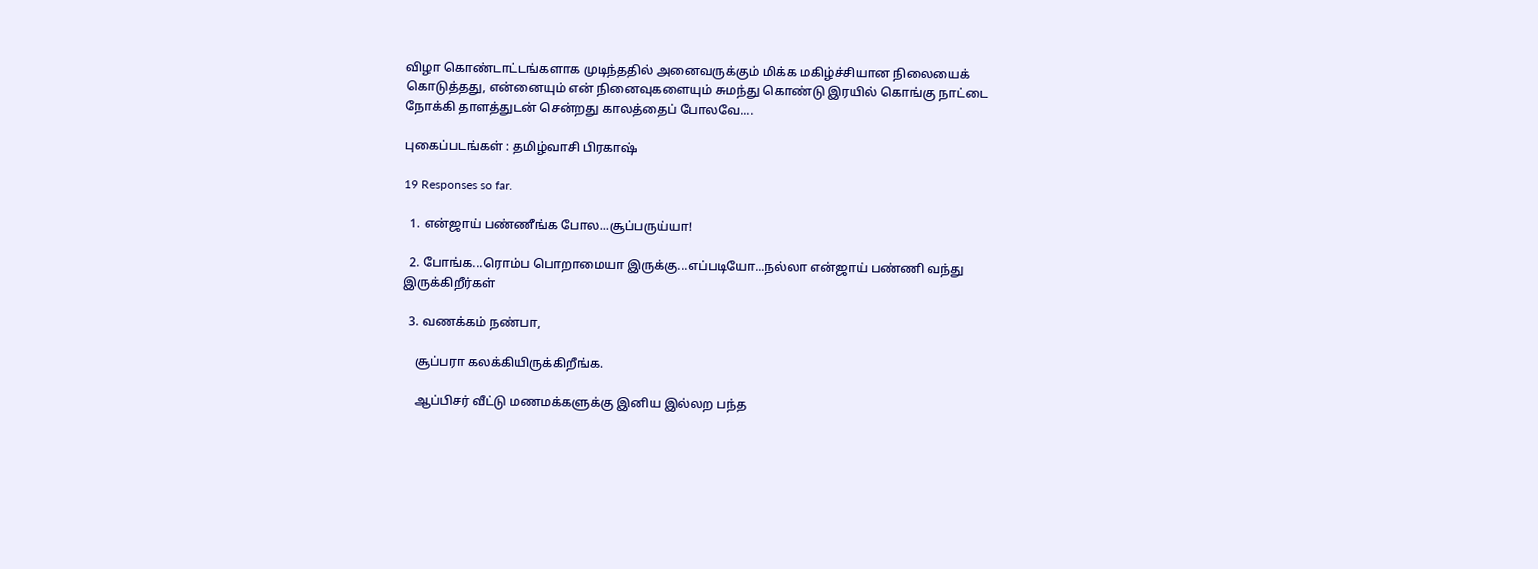விழா கொண்டாட்டங்களாக முடிந்ததில் அனைவருக்கும் மிக்க மகிழ்ச்சியான நிலையைக் கொடுத்தது, என்னையும் என் நினைவுகளையும் சுமந்து கொண்டு இரயில் கொங்கு நாட்டை நோக்கி தாளத்துடன் சென்றது காலத்தைப் போலவே....

புகைப்படங்கள் : தமிழ்வாசி பிரகாஷ்

19 Responses so far.

  1. என்ஜாய் பண்ணீங்க போல...சூப்பருய்யா!

  2. போங்க...ரொம்ப பொறாமையா இருக்கு...எப்படியோ...நல்லா என்ஜாய் பண்ணி வந்து இருக்கிறீர்கள்

  3. வணக்கம் நண்பா,

    சூப்பரா கலக்கியிருக்கிறீங்க.

    ஆப்பிசர் வீட்டு மணமக்களுக்கு இனிய இல்லற பந்த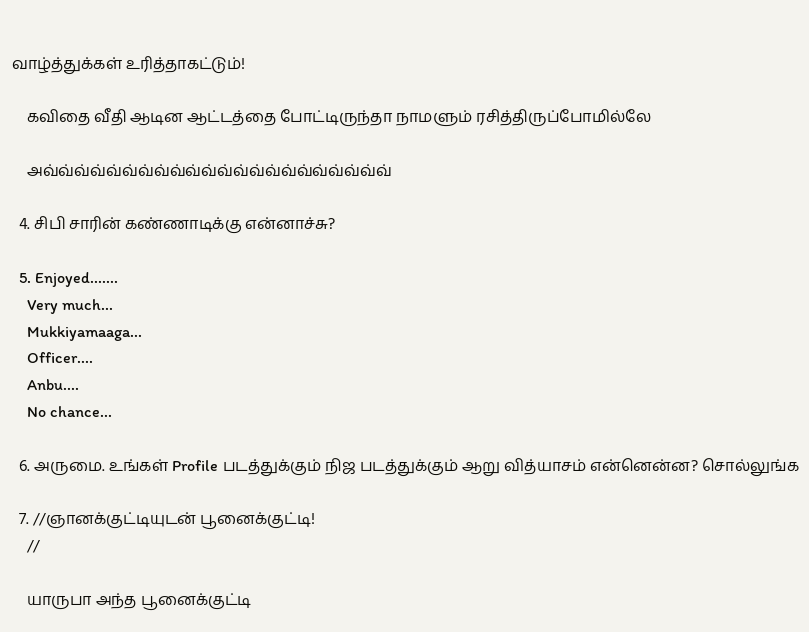வாழ்த்துக்கள் உரித்தாகட்டும்!

    கவிதை வீதி ஆடின ஆட்டத்தை போட்டிருந்தா நாமளும் ரசித்திருப்போமில்லே

    அவ்வ்வ்வ்வ்வ்வ்வ்வ்வ்வ்வ்வ்வ்வ்வ்வ்வ்வ்வ்வ்வ்

  4. சிபி சாரின் கண்ணாடிக்கு என்னாச்சு?

  5. Enjoyed.......
    Very much...
    Mukkiyamaaga...
    Officer....
    Anbu....
    No chance...

  6. அருமை. உங்கள் Profile படத்துக்கும் நிஜ படத்துக்கும் ஆறு வித்யாசம் என்னென்ன? சொல்லுங்க

  7. //ஞானக்குட்டியுடன் பூனைக்குட்டி!
    //

    யாருபா அந்த பூனைக்குட்டி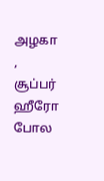அழகா , சூப்பர் ஹீரோ போல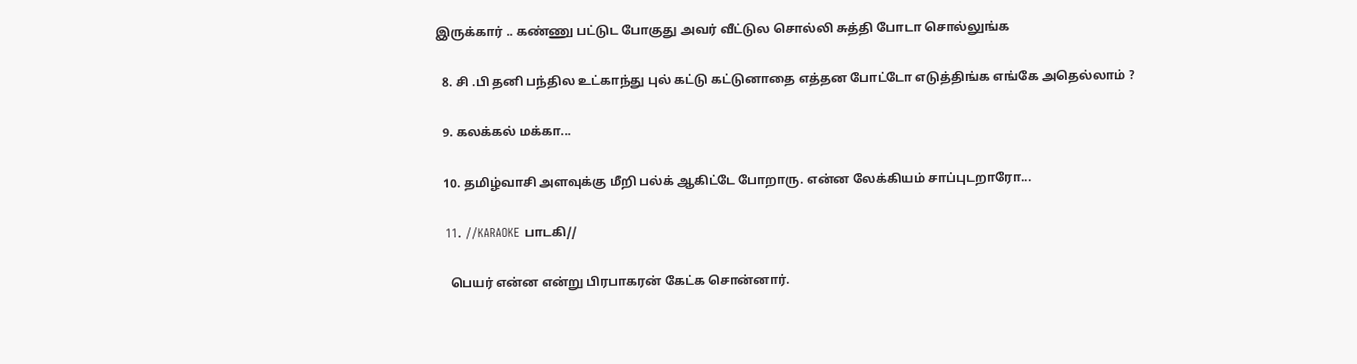இருக்கார் .. கண்ணு பட்டுட போகுது அவர் வீட்டுல சொல்லி சுத்தி போடா சொல்லுங்க

  8. சி .பி தனி பந்தில உட்காந்து புல் கட்டு கட்டுனாதை எத்தன போட்டோ எடுத்திங்க எங்கே அதெல்லாம் ?

  9. கலக்கல் மக்கா...

  10. தமிழ்வாசி அளவுக்கு மீறி பல்க் ஆகிட்டே போறாரு. என்ன லேக்கியம் சாப்புடறாரோ...

  11. //KARAOKE பாடகி//

    பெயர் என்ன என்று பிரபாகரன் கேட்க சொன்னார்.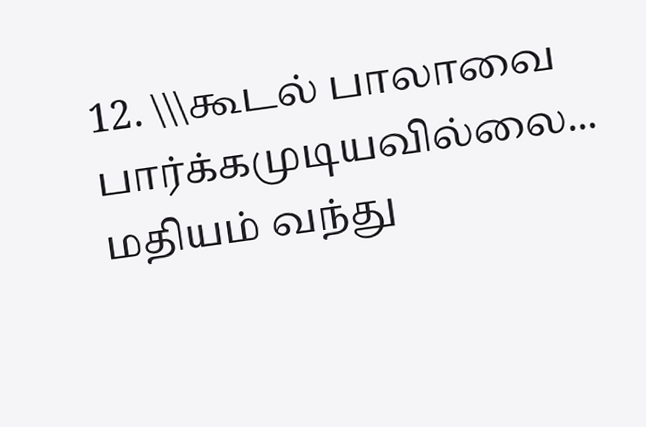12. \\\கூடல் பாலாவை பார்க்கமுடியவில்லை... மதியம் வந்து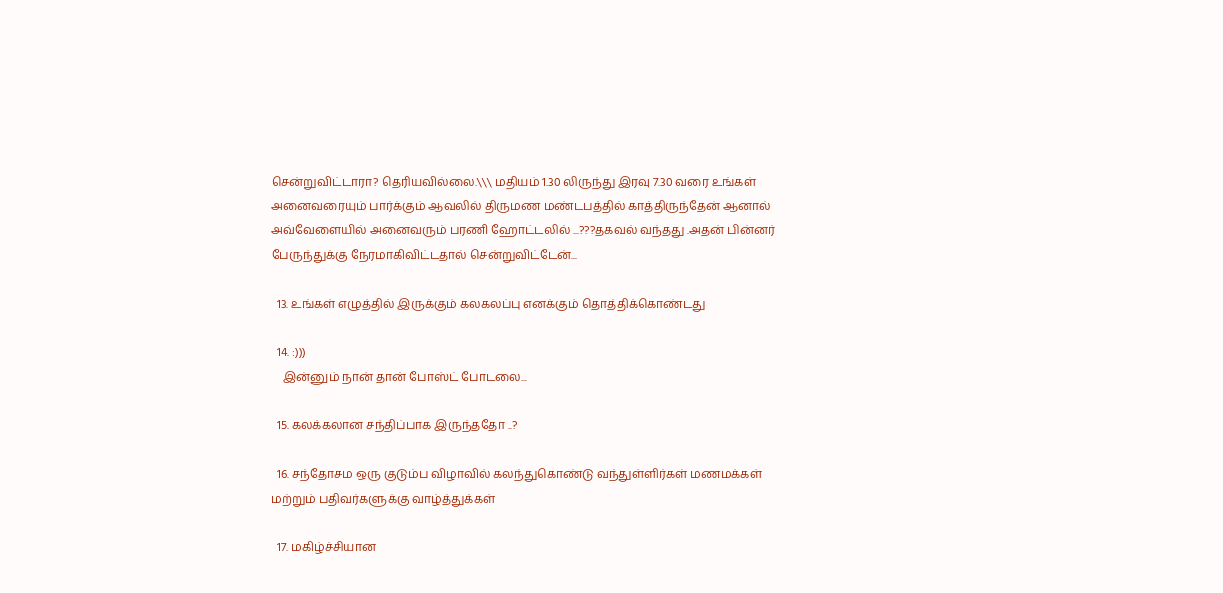சென்றுவிட்டாரா? தெரியவில்லை.\\\ மதியம் 1.30 லிருந்து இரவு 7.30 வரை உங்கள் அனைவரையும் பார்க்கும் ஆவலில் திருமண மண்டபத்தில் காத்திருந்தேன் ஆனால் அவ்வேளையில் அனைவரும் பரணி ஹோட்டலில் ...???தகவல் வந்தது .அதன் பின்னர் பேருந்துக்கு நேரமாகிவிட்டதால் சென்றுவிட்டேன்...

  13. உங்கள் எழுத்தில் இருக்கும் கலகலப்பு எனக்கும் தொத்திக்கொண்டது

  14. :)))
    இன்னும் நான் தான் போஸ்ட் போடலை...

  15. கலக்கலான சந்திப்பாக இருந்ததோ ..?

  16. சந்தோசம ஒரு குடும்ப விழாவில் கலந்துகொண்டு வந்துள்ளிர்கள் மணமக்கள் மற்றும் பதிவர்களுக்கு வாழ்த்துக்கள்

  17. மகிழ்ச்சியான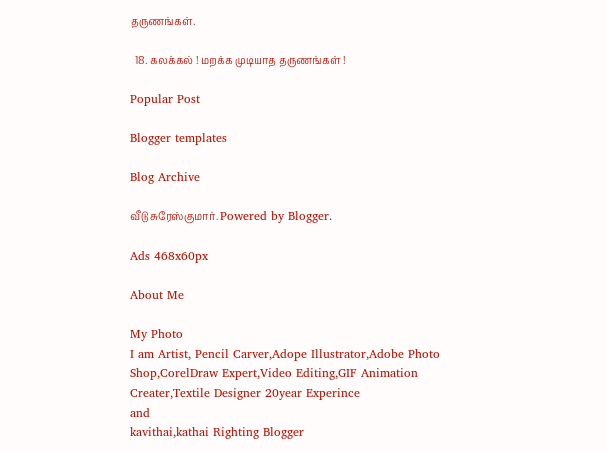தருணங்கள்.

  18. கலக்கல் ! மறக்க முடியாத தருணங்கள் !

Popular Post

Blogger templates

Blog Archive

வீடு சுரேஸ்குமார். Powered by Blogger.

Ads 468x60px

About Me

My Photo
I am Artist, Pencil Carver,Adope Illustrator,Adobe Photo Shop,CorelDraw Expert,Video Editing,GIF Animation Creater,Textile Designer 20year Experince
and
kavithai,kathai Righting Blogger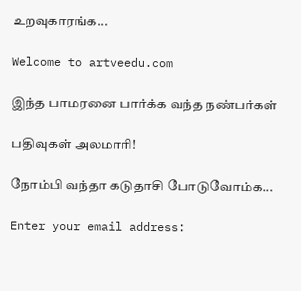உறவுகாரங்க...

Welcome to artveedu.com

இந்த பாமரனை பார்க்க வந்த நண்பர்கள்

பதிவுகள் அலமாரி!

நோம்பி வந்தா கடுதாசி போடுவோம்க...

Enter your email address: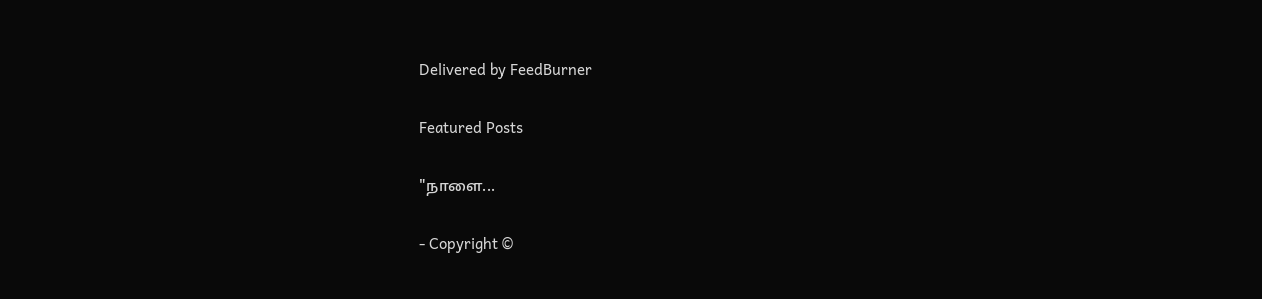Delivered by FeedBurner

Featured Posts

"நாளை...

- Copyright ©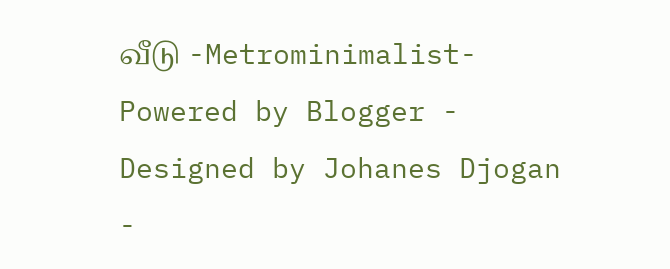வீடு -Metrominimalist- Powered by Blogger - Designed by Johanes Djogan -